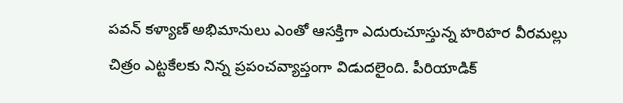పవన్ కళ్యాణ్ అభిమానులు ఎంతో ఆసక్తిగా ఎదురుచూస్తున్న హరిహర వీరమల్లు చిత్రం ఎట్టకేలకు నిన్న ప్రపంచవ్యాప్తంగా విడుదలైంది. పీరియాడిక్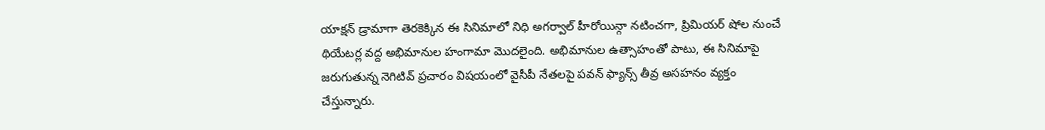యాక్షన్ డ్రామాగా తెరకెక్కిన ఈ సినిమాలో నిధి అగర్వాల్ హీరోయిన్గా నటించగా, ప్రిమియర్ షోల నుంచే థియేటర్ల వద్ద అభిమానుల హంగామా మొదలైంది. అభిమానుల ఉత్సాహంతో పాటు, ఈ సినిమాపై జరుగుతున్న నెగిటివ్ ప్రచారం విషయంలో వైసీపీ నేతలపై పవన్ ఫ్యాన్స్ తీవ్ర అసహనం వ్యక్తం చేస్తున్నారు.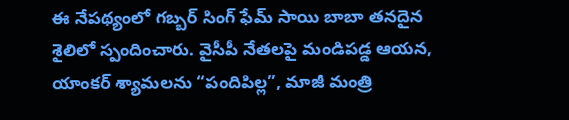ఈ నేపథ్యంలో గబ్బర్ సింగ్ ఫేమ్ సాయి బాబా తనదైన శైలిలో స్పందించారు. వైసీపీ నేతలపై మండిపడ్డ ఆయన, యాంకర్ శ్యామలను “పందిపిల్ల”, మాజీ మంత్రి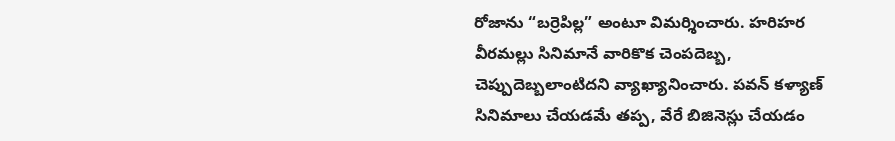రోజాను “బర్రెపిల్ల” అంటూ విమర్శించారు. హరిహర వీరమల్లు సినిమానే వారికొక చెంపదెబ్బ, చెప్పుదెబ్బలాంటిదని వ్యాఖ్యానించారు. పవన్ కళ్యాణ్ సినిమాలు చేయడమే తప్ప, వేరే బిజినెస్లు చేయడం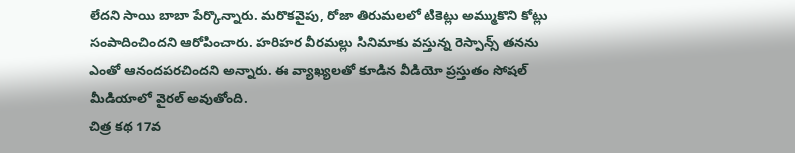లేదని సాయి బాబా పేర్కొన్నారు. మరొకవైపు, రోజా తిరుమలలో టికెట్లు అమ్ముకొని కోట్లు సంపాదించిందని ఆరోపించారు. హరిహర వీరమల్లు సినిమాకు వస్తున్న రెస్పాన్స్ తనను ఎంతో ఆనందపరచిందని అన్నారు. ఈ వ్యాఖ్యలతో కూడిన వీడియో ప్రస్తుతం సోషల్ మీడియాలో వైరల్ అవుతోంది.
చిత్ర కథ 17వ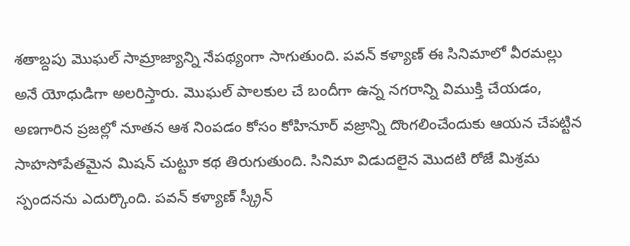శతాబ్దపు మొఘల్ సామ్రాజ్యాన్ని నేపథ్యంగా సాగుతుంది. పవన్ కళ్యాణ్ ఈ సినిమాలో వీరమల్లు అనే యోధుడిగా అలరిస్తారు. మొఘల్ పాలకుల చే బందీగా ఉన్న నగరాన్ని విముక్తి చేయడం, అణగారిన ప్రజల్లో నూతన ఆశ నింపడం కోసం కోహినూర్ వజ్రాన్ని దొంగలించేందుకు ఆయన చేపట్టిన సాహసోపేతమైన మిషన్ చుట్టూ కథ తిరుగుతుంది. సినిమా విడుదలైన మొదటి రోజే మిశ్రమ స్పందనను ఎదుర్కొంది. పవన్ కళ్యాణ్ స్క్రీన్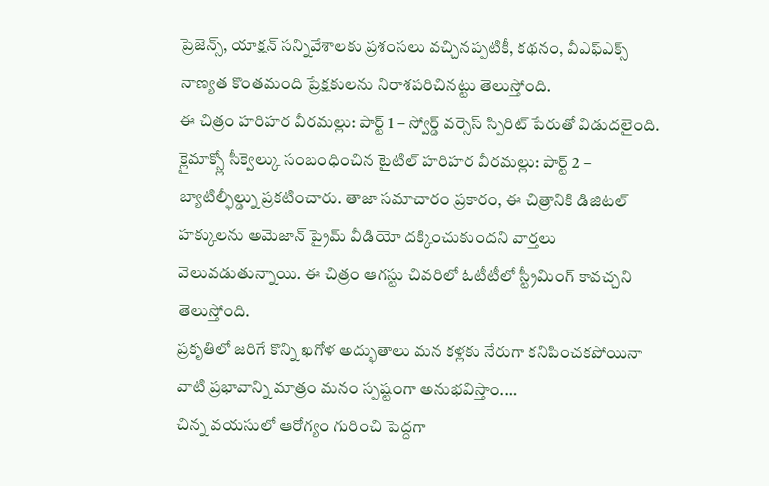ప్రెజెన్స్, యాక్షన్ సన్నివేశాలకు ప్రశంసలు వచ్చినప్పటికీ, కథనం, వీఎఫ్ఎక్స్ నాణ్యత కొంతమంది ప్రేక్షకులను నిరాశపరిచినట్టు తెలుస్తోంది.
ఈ చిత్రం హరిహర వీరమల్లు: పార్ట్ 1 – స్వోర్డ్ వర్సెస్ స్పిరిట్ పేరుతో విడుదలైంది. క్లైమాక్స్లో సీక్వెల్కు సంబంధించిన టైటిల్ హరిహర వీరమల్లు: పార్ట్ 2 – బ్యాటిల్ఫీల్డ్ను ప్రకటించారు. తాజా సమాచారం ప్రకారం, ఈ చిత్రానికి డిజిటల్ హక్కులను అమెజాన్ ప్రైమ్ వీడియో దక్కించుకుందని వార్తలు వెలువడుతున్నాయి. ఈ చిత్రం ఆగస్టు చివరిలో ఓటీటీలో స్ట్రీమింగ్ కావచ్చని తెలుస్తోంది.
ప్రకృతిలో జరిగే కొన్ని ఖగోళ అద్భుతాలు మన కళ్లకు నేరుగా కనిపించకపోయినా వాటి ప్రభావాన్ని మాత్రం మనం స్పష్టంగా అనుభవిస్తాం.…
చిన్న వయసులో ఆరోగ్యం గురించి పెద్దగా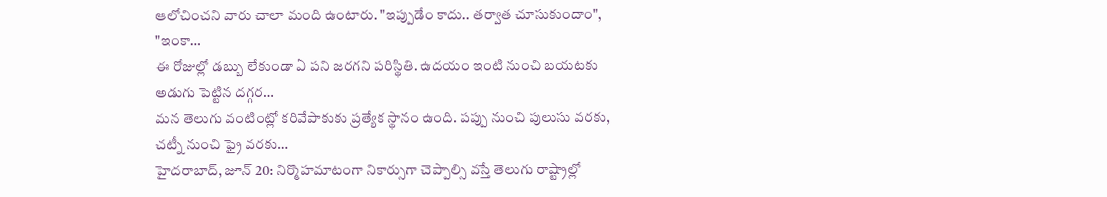ఆలోచించని వారు చాలా మంది ఉంటారు. "ఇప్పుడేం కాదు.. తర్వాత చూసుకుందాం", "ఇంకా…
ఈ రోజుల్లో డబ్బు లేకుండా ఏ పని జరగని పరిస్థితి. ఉదయం ఇంటి నుంచి బయటకు అడుగు పెట్టిన దగ్గర…
మన తెలుగు వంటింట్లో కరివేపాకుకు ప్రత్యేక స్థానం ఉంది. పప్పు నుంచి పులుసు వరకు, చట్నీ నుంచి ఫ్రై వరకు…
హైదరాబాద్, జూన్ 20: నిర్మొహమాటంగా నికార్సుగా చెప్పాల్సి వస్తే తెలుగు రాష్ట్రాల్లో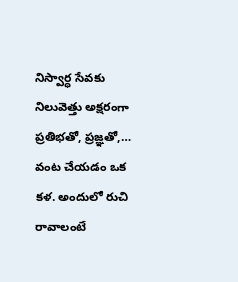నిస్వార్ధ సేవకు నిలువెత్తు అక్షరంగా ప్రతిభతో, ప్రజ్ఞతో,…
వంట చేయడం ఒక కళ. అందులో రుచి రావాలంటే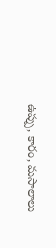ఉప్పు, కారం, మసాలాలు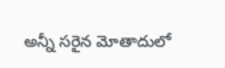అన్నీ సరైన మోతాదులో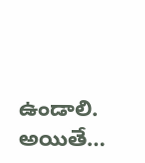ఉండాలి. అయితే…